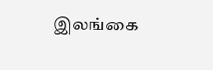இலங்கை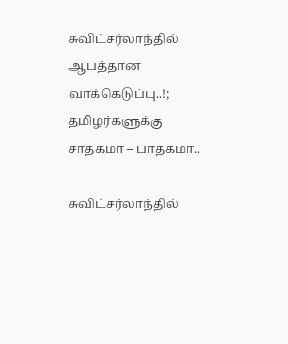சுவிட்சர்லாந்தில் ஆபத்தான வாக்கெடுப்பு..!; தமிழர்களுக்கு சாதகமா – பாதகமா..

சுவிட்சர்லாந்தில்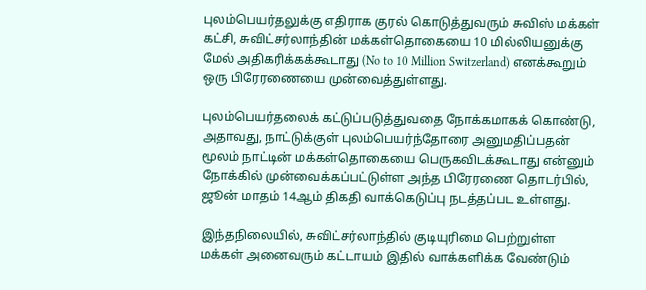புலம்பெயர்தலுக்கு எதிராக குரல் கொடுத்துவரும் சுவிஸ் மக்கள் கட்சி, சுவிட்சர்லாந்தின் மக்கள்தொகையை 10 மில்லியனுக்கு மேல் அதிகரிக்கக்கூடாது (No to 10 Million Switzerland) எனக்கூறும் ஒரு பிரேரணையை முன்வைத்துள்ளது.

புலம்பெயர்தலைக் கட்டுப்படுத்துவதை நோக்கமாகக் கொண்டு, அதாவது, நாட்டுக்குள் புலம்பெயர்ந்தோரை அனுமதிப்பதன் மூலம் நாட்டின் மக்கள்தொகையை பெருகவிடக்கூடாது என்னும் நோக்கில் முன்வைக்கப்பட்டுள்ள அந்த பிரேரணை தொடர்பில், ஜூன் மாதம் 14ஆம் திகதி வாக்கெடுப்பு நடத்தப்பட உள்ளது.

இந்தநிலையில், சுவிட்சர்லாந்தில் குடியுரிமை பெற்றுள்ள மக்கள் அனைவரும் கட்டாயம் இதில் வாக்களிக்க வேண்டும்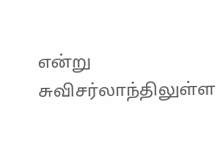என்று சுவிசர்லாந்திலுள்ள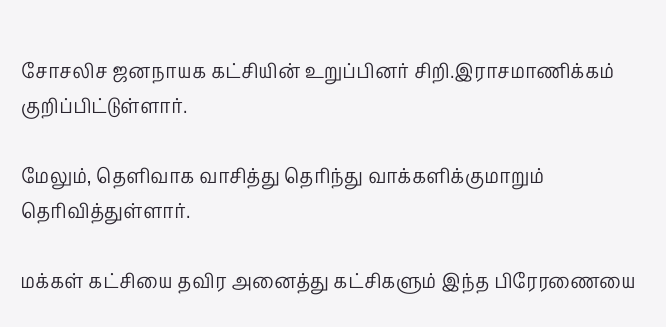சோசலிச ஜனநாயக கட்சியின் உறுப்பினர் சிறி.இராசமாணிக்கம் குறிப்பிட்டுள்ளார்.

மேலும், தெளிவாக வாசித்து தெரிந்து வாக்களிக்குமாறும் தெரிவித்துள்ளார்.

மக்கள் கட்சியை தவிர அனைத்து கட்சிகளும் இந்த பிரேரணையை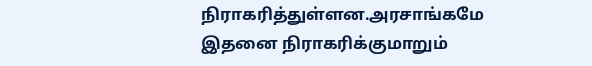நிராகரித்துள்ளன.அரசாங்கமே இதனை நிராகரிக்குமாறும்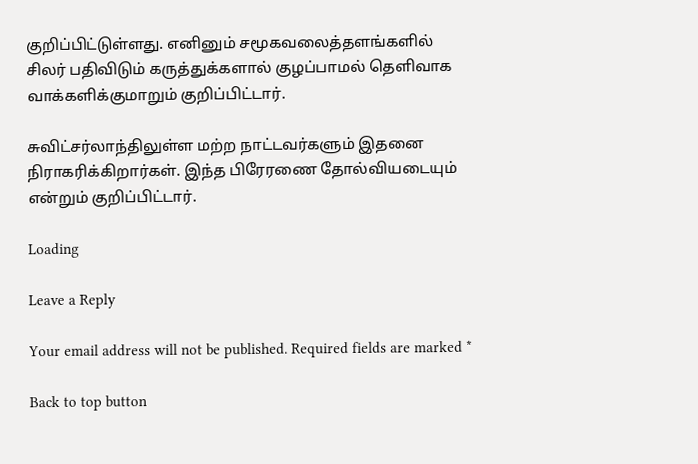குறிப்பிட்டுள்ளது. எனினும் சமூகவலைத்தளங்களில் சிலர் பதிவிடும் கருத்துக்களால் குழப்பாமல் தெளிவாக வாக்களிக்குமாறும் குறிப்பிட்டார்.

சுவிட்சர்லாந்திலுள்ள மற்ற நாட்டவர்களும் இதனை நிராகரிக்கிறார்கள். இந்த பிரேரணை தோல்வியடையும் என்றும் குறிப்பிட்டார்.

Loading

Leave a Reply

Your email address will not be published. Required fields are marked *

Back to top button